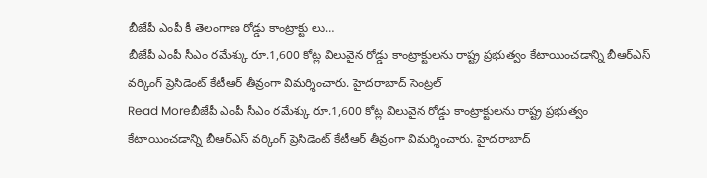బీజేపీ ఎంపీ కీ తెలంగాణ రోడ్డు కాంట్రాక్టు లు…
బీజేపీ ఎంపీ సీఎం రమేశ్కు రూ.1,600 కోట్ల విలువైన రోడ్డు కాంట్రాక్టులను రాష్ట్ర ప్రభుత్వం కేటాయించడాన్ని బీఆర్ఎస్ వర్కింగ్ ప్రెసిడెంట్ కేటీఆర్ తీవ్రంగా విమర్శించారు. హైదరాబాద్ సెంట్రల్
Read Moreబీజేపీ ఎంపీ సీఎం రమేశ్కు రూ.1,600 కోట్ల విలువైన రోడ్డు కాంట్రాక్టులను రాష్ట్ర ప్రభుత్వం కేటాయించడాన్ని బీఆర్ఎస్ వర్కింగ్ ప్రెసిడెంట్ కేటీఆర్ తీవ్రంగా విమర్శించారు. హైదరాబాద్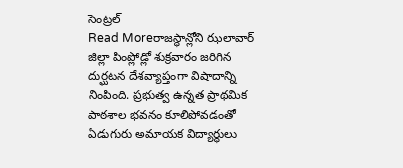సెంట్రల్
Read Moreరాజస్థాన్లోని ఝలావార్ జిల్లా పింప్లోడ్లో శుక్రవారం జరిగిన దుర్ఘటన దేశవ్యాప్తంగా విషాదాన్ని నింపింది. ప్రభుత్వ ఉన్నత ప్రాథమిక పాఠశాల భవనం కూలిపోవడంతో ఏడుగురు అమాయక విద్యార్థులు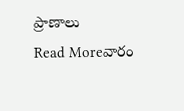ప్రాణాలు
Read Moreవారం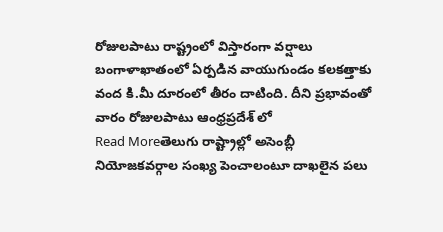రోజులపాటు రాష్ట్రంలో విస్తారంగా వర్షాలు బంగాళాఖాతంలో ఏర్పడిన వాయుగుండం కలకత్తాకు వంద కి.మీ దూరంలో తీరం దాటింది. దీని ప్రభావంతో వారం రోజులపాటు ఆంధ్రప్రదేశ్ లో
Read Moreతెలుగు రాష్ట్రాల్లో అసెంబ్లీ నియోజకవర్గాల సంఖ్య పెంచాలంటూ దాఖలైన పలు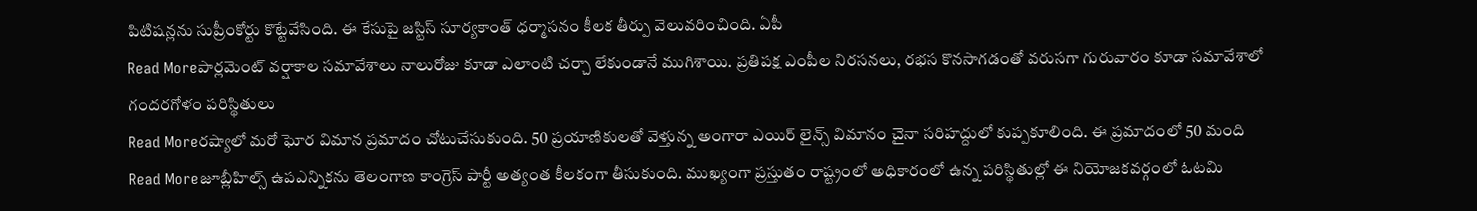పిటిషన్లను సుప్రీంకోర్టు కొట్టేవేసింది. ఈ కేసుపై జస్టిస్ సూర్యకాంత్ ధర్మాసనం కీలక తీర్పు వెలువరించింది. ఏపీ
Read Moreపార్లమెంట్ వర్షాకాల సమావేశాలు నాలురోజు కూడా ఎలాంటి చర్చా లేకుండానే ముగిశాయి. ప్రతిపక్ష ఎంపీల నిరసనలు, రభస కొనసాగడంతో వరుసగా గురువారం కూడా సమావేశాలో గందరగోళం పరిస్థితులు
Read Moreరష్యాలో మరో ఘోర విమాన ప్రమాదం చోటుచేసుకుంది. 50 ప్రయాణికులతో వెళ్తున్న అంగారా ఎయిర్ లైన్స్ విమానం చైనా సరిహద్దులో కుప్పకూలింది. ఈ ప్రమాదంలో 50 మంది
Read Moreజూబ్లీహిల్స్ ఉపఎన్నికను తెలంగాణ కాంగ్రెస్ పార్టీ అత్యంత కీలకంగా తీసుకుంది. ముఖ్యంగా ప్రస్తుతం రాష్ట్రంలో అధికారంలో ఉన్న పరిస్థితుల్లో ఈ నియోజకవర్గంలో ఓటమి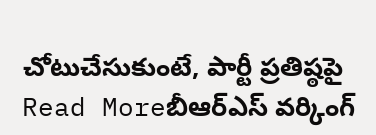చోటుచేసుకుంటే, పార్టీ ప్రతిష్ఠపై
Read Moreబీఆర్ఎస్ వర్కింగ్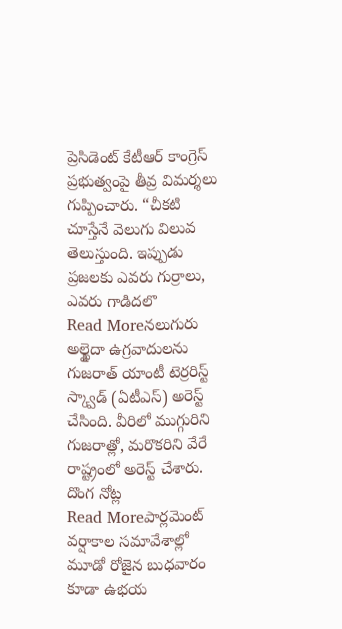ప్రెసిడెంట్ కేటీఆర్ కాంగ్రెస్ ప్రభుత్వంపై తీవ్ర విమర్శలు గుప్పించారు. “చీకటి చూస్తేనే వెలుగు విలువ తెలుస్తుంది. ఇప్పుడు ప్రజలకు ఎవరు గుర్రాలు, ఎవరు గాడిదలొ
Read Moreనలుగురు అల్ఖైదా ఉగ్రవాదులను గుజరాత్ యాంటీ టెర్రరిస్ట్ స్క్వాడ్ (ఏటీఎస్) అరెస్ట్ చేసింది. వీరిలో ముగ్గురిని గుజరాత్లో, మరొకరిని వేరే రాష్ట్రంలో అరెస్ట్ చేశారు. దొంగ నోట్ల
Read Moreపార్లమెంట్ వర్షాకాల సమావేశాల్లో మూడో రోజైన బుధవారం కూడా ఉభయ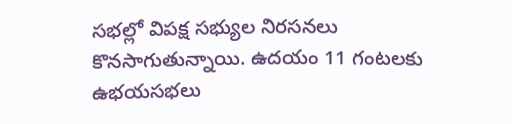సభల్లో విపక్ష సభ్యుల నిరసనలు కొనసాగుతున్నాయి. ఉదయం 11 గంటలకు ఉభయసభలు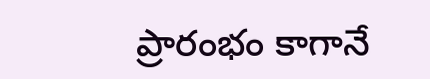ప్రారంభం కాగానే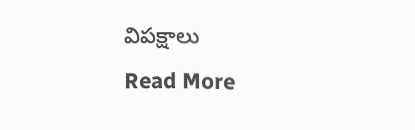విపక్షాలు
Read More